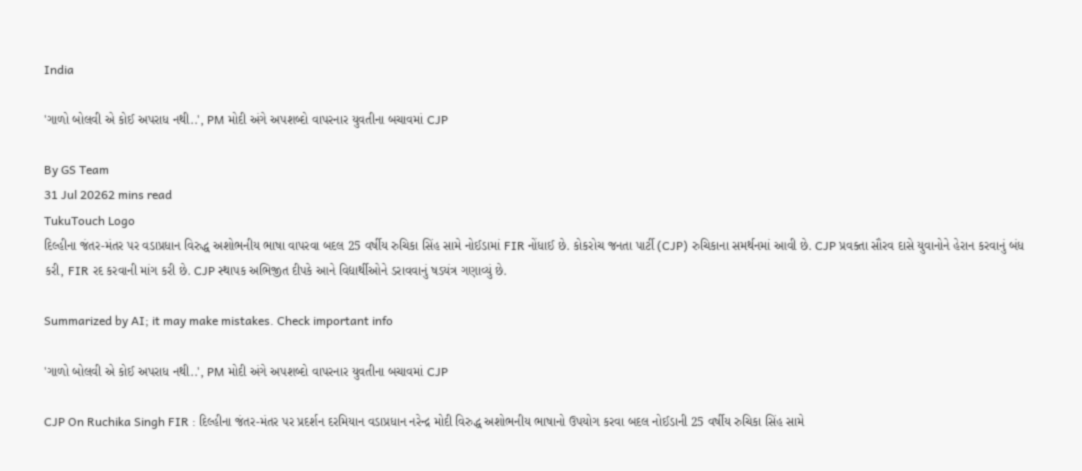India

'ગાળો બોલવી એ કોઈ અપરાધ નથી..', PM મોદી અંગે અપશબ્દો વાપરનાર યુવતીના બચાવમાં CJP

By GS Team
31 Jul 20262 mins read
TukuTouch Logo
દિલ્હીના જંતર-મંતર પર વડાપ્રધાન વિરુદ્ધ અશોભનીય ભાષા વાપરવા બદલ 25 વર્ષીય રુચિકા સિંહ સામે નોઈડામાં FIR નોંધાઈ છે. કોકરોચ જનતા પાર્ટી (CJP) રુચિકાના સમર્થનમાં આવી છે. CJP પ્રવક્તા સૌરવ દાસે યુવાનોને હેરાન કરવાનું બંધ કરી, FIR રદ કરવાની માંગ કરી છે. CJP સ્થાપક અભિજીત દીપકે આને વિદ્યાર્થીઓને ડરાવવાનું ષડયંત્ર ગણાવ્યું છે.

Summarized by AI; it may make mistakes. Check important info

'ગાળો બોલવી એ કોઈ અપરાધ નથી..', PM મોદી અંગે અપશબ્દો વાપરનાર યુવતીના બચાવમાં CJP

CJP On Ruchika Singh FIR : દિલ્હીના જંતર-મંતર પર પ્રદર્શન દરમિયાન વડાપ્રધાન નરેન્દ્ર મોદી વિરુદ્ધ અશોભનીય ભાષાનો ઉપયોગ કરવા બદલ નોઈડાની 25 વર્ષીય રુચિકા સિંહ સામે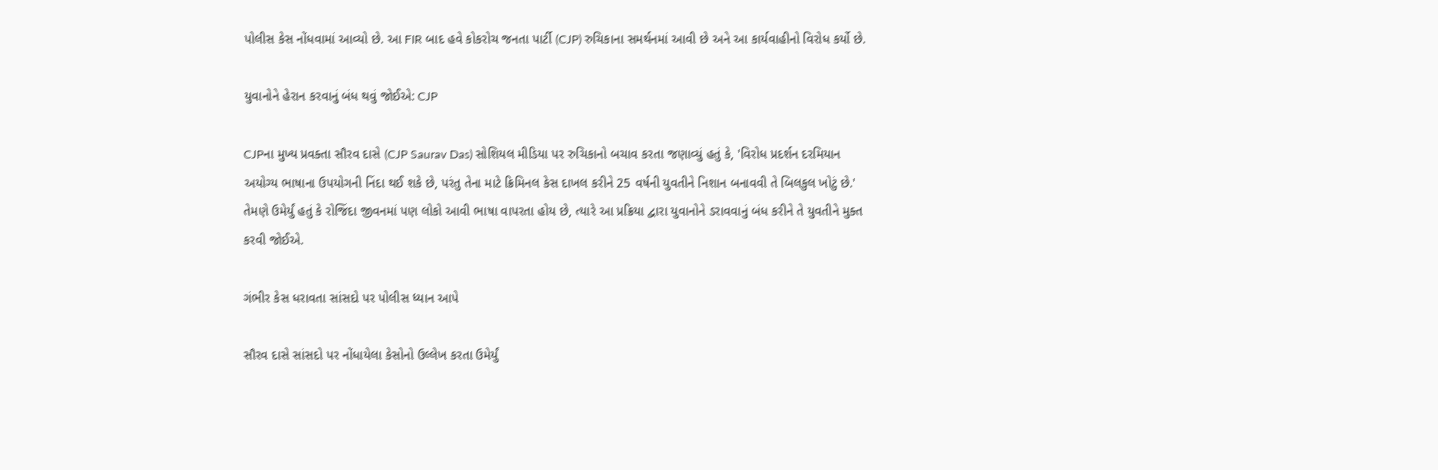પોલીસ કેસ નોંધવામાં આવ્યો છે. આ FIR બાદ હવે કોકરોચ જનતા પાર્ટી (CJP) રુચિકાના સમર્થનમાં આવી છે અને આ કાર્યવાહીનો વિરોધ કર્યો છે.

યુવાનોને હેરાન કરવાનું બંધ થવું જોઈએ: CJP

CJPના મુખ્ય પ્રવક્તા સૌરવ દાસે (CJP Saurav Das) સોશિયલ મીડિયા પર રુચિકાનો બચાવ કરતા જણાવ્યું હતું કે, 'વિરોધ પ્રદર્શન દરમિયાન અયોગ્ય ભાષાના ઉપયોગની નિંદા થઈ શકે છે, પરંતુ તેના માટે ક્રિમિનલ કેસ દાખલ કરીને 25 વર્ષની યુવતીને નિશાન બનાવવી તે બિલકુલ ખોટું છે.' તેમણે ઉમેર્યું હતું કે રોજિંદા જીવનમાં પણ લોકો આવી ભાષા વાપરતા હોય છે, ત્યારે આ પ્રક્રિયા દ્વારા યુવાનોને ડરાવવાનું બંધ કરીને તે યુવતીને મુક્ત કરવી જોઈએ.

ગંભીર કેસ ધરાવતા સાંસદો પર પોલીસ ધ્યાન આપે

સૌરવ દાસે સાંસદો પર નોંધાયેલા કેસોનો ઉલ્લેખ કરતા ઉમેર્યું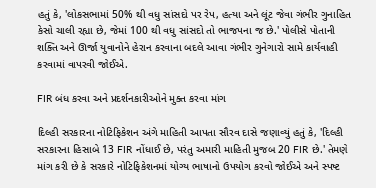હતું કે, 'લોકસભામાં 50% થી વધુ સાંસદો પર રેપ, હત્યા અને લૂંટ જેવા ગંભીર ગુનાહિત કેસો ચાલી રહ્યા છે, જેમાં 100 થી વધુ સાંસદો તો ભાજપના જ છે.' પોલીસે પોતાની શક્તિ અને ઊર્જા યુવાનોને હેરાન કરવાના બદલે આવા ગંભીર ગુનેગારો સામે કાર્યવાહી કરવામાં વાપરવી જોઈએ.

FIR બંધ કરવા અને પ્રદર્શનકારીઓને મુક્ત કરવા માંગ

દિલ્હી સરકારના નોટિફિકેશન અંગે માહિતી આપતા સૌરવ દાસે જણાવ્યું હતું કે, 'દિલ્હી સરકારના હિસાબે 13 FIR નોંધાઈ છે, પરંતુ અમારી માહિતી મુજબ 20 FIR છે.' તેમણે માંગ કરી છે કે સરકારે નોટિફિકેશનમાં યોગ્ય ભાષાનો ઉપયોગ કરવો જોઈએ અને સ્પષ્ટ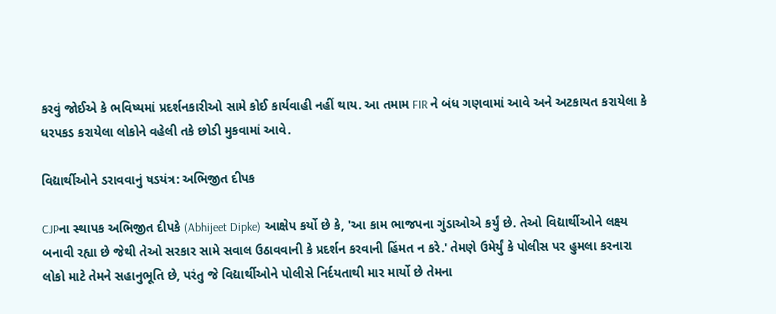કરવું જોઈએ કે ભવિષ્યમાં પ્રદર્શનકારીઓ સામે કોઈ કાર્યવાહી નહીં થાય. આ તમામ FIR ને બંધ ગણવામાં આવે અને અટકાયત કરાયેલા કે ધરપકડ કરાયેલા લોકોને વહેલી તકે છોડી મુકવામાં આવે.

વિદ્યાર્થીઓને ડરાવવાનું ષડયંત્ર: અભિજીત દીપક

CJPના સ્થાપક અભિજીત દીપકે (Abhijeet Dipke) આક્ષેપ કર્યો છે કે, 'આ કામ ભાજપના ગુંડાઓએ કર્યું છે. તેઓ વિદ્યાર્થીઓને લક્ષ્ય બનાવી રહ્યા છે જેથી તેઓ સરકાર સામે સવાલ ઉઠાવવાની કે પ્રદર્શન કરવાની હિંમત ન કરે.' તેમણે ઉમેર્યું કે પોલીસ પર હુમલા કરનારા લોકો માટે તેમને સહાનુભૂતિ છે, પરંતુ જે વિદ્યાર્થીઓને પોલીસે નિર્દયતાથી માર માર્યો છે તેમના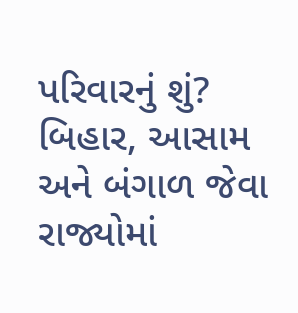પરિવારનું શું? બિહાર, આસામ અને બંગાળ જેવા રાજ્યોમાં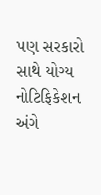પણ સરકારો સાથે યોગ્ય નોટિફિકેશન અંગે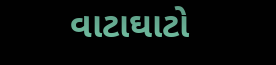વાટાઘાટો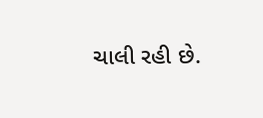ચાલી રહી છે.